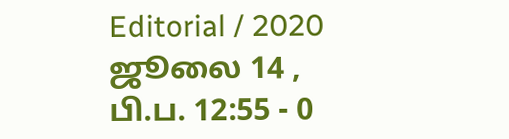Editorial / 2020 ஜூலை 14 , பி.ப. 12:55 - 0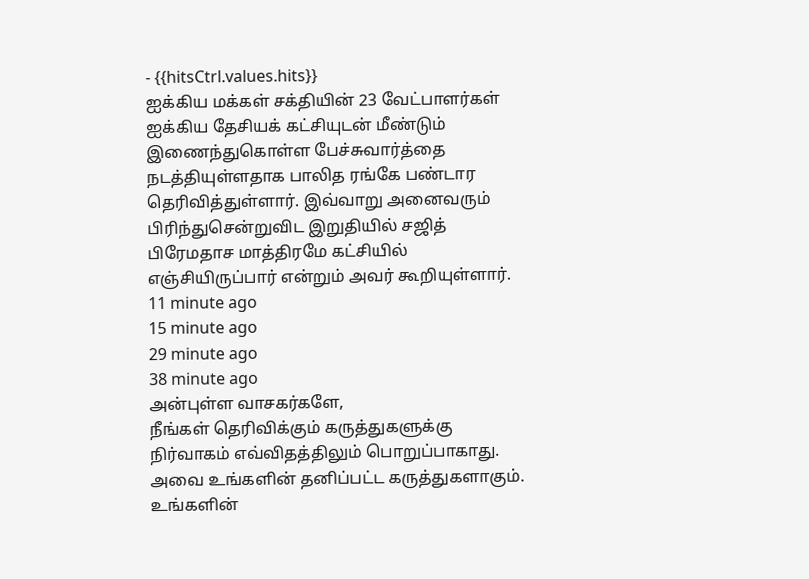- {{hitsCtrl.values.hits}}
ஐக்கிய மக்கள் சக்தியின் 23 வேட்பாளர்கள் ஐக்கிய தேசியக் கட்சியுடன் மீண்டும் இணைந்துகொள்ள பேச்சுவார்த்தை நடத்தியுள்ளதாக பாலித ரங்கே பண்டார தெரிவித்துள்ளார். இவ்வாறு அனைவரும் பிரிந்துசென்றுவிட இறுதியில் சஜித் பிரேமதாச மாத்திரமே கட்சியில் எஞ்சியிருப்பார் என்றும் அவர் கூறியுள்ளார்.
11 minute ago
15 minute ago
29 minute ago
38 minute ago
அன்புள்ள வாசகர்களே,
நீங்கள் தெரிவிக்கும் கருத்துகளுக்கு நிர்வாகம் எவ்விதத்திலும் பொறுப்பாகாது. அவை உங்களின் தனிப்பட்ட கருத்துகளாகும். உங்களின்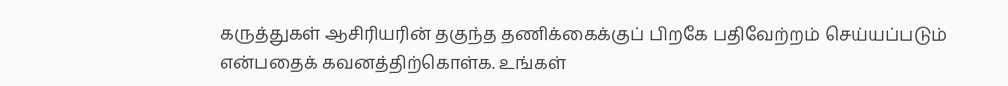கருத்துகள் ஆசிரியரின் தகுந்த தணிக்கைக்குப் பிறகே பதிவேற்றம் செய்யப்படும் என்பதைக் கவனத்திற்கொள்க. உங்கள்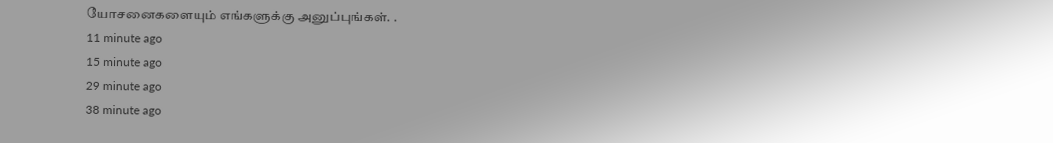யோசனைகளையும் எங்களுக்கு அனுப்புங்கள். .
11 minute ago
15 minute ago
29 minute ago
38 minute ago